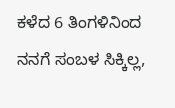ಕಳೆದ 6 ತಿಂಗಳಿನಿಂದ ನನಗೆ ಸಂಬಳ ಸಿಕ್ಕಿಲ್ಲ,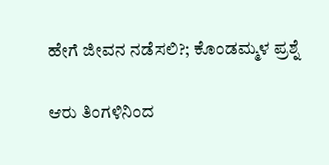ಹೇಗೆ ಜೀವನ ನಡೆಸಲಿ?; ಕೊಂಡಮ್ಮಳ ಪ್ರಶ್ನೆ

ಆರು ತಿಂಗಳಿನಿಂದ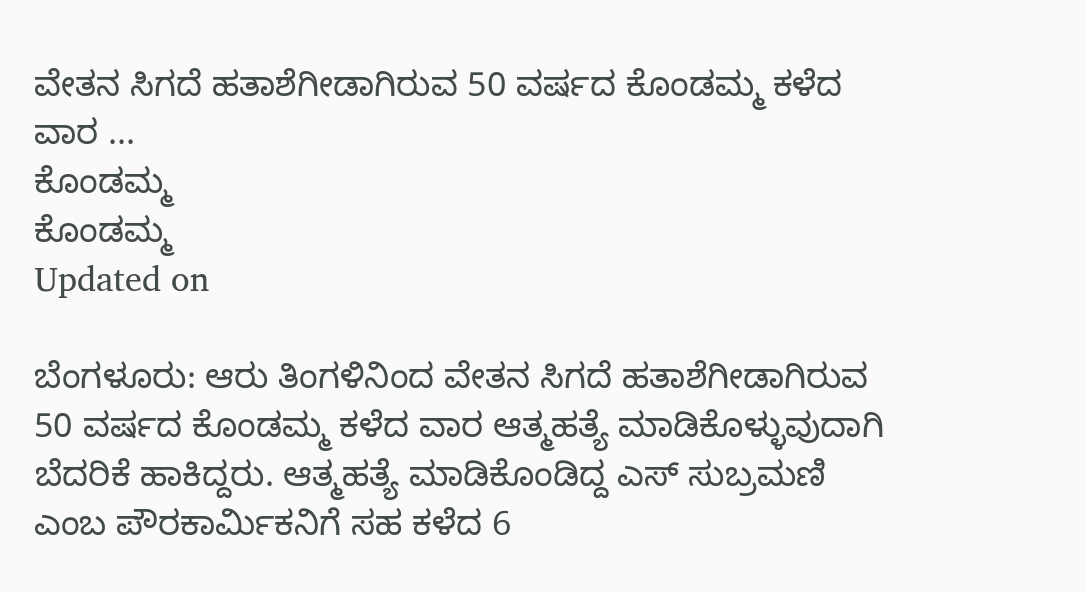ವೇತನ ಸಿಗದೆ ಹತಾಶೆಗೀಡಾಗಿರುವ 50 ವರ್ಷದ ಕೊಂಡಮ್ಮ ಕಳೆದ ವಾರ ...
ಕೊಂಡಮ್ಮ
ಕೊಂಡಮ್ಮ
Updated on

ಬೆಂಗಳೂರು: ಆರು ತಿಂಗಳಿನಿಂದ ವೇತನ ಸಿಗದೆ ಹತಾಶೆಗೀಡಾಗಿರುವ 50 ವರ್ಷದ ಕೊಂಡಮ್ಮ ಕಳೆದ ವಾರ ಆತ್ಮಹತ್ಯೆ ಮಾಡಿಕೊಳ್ಳುವುದಾಗಿ ಬೆದರಿಕೆ ಹಾಕಿದ್ದರು. ಆತ್ಮಹತ್ಯೆ ಮಾಡಿಕೊಂಡಿದ್ದ ಎಸ್ ಸುಬ್ರಮಣಿ ಎಂಬ ಪೌರಕಾರ್ಮಿಕನಿಗೆ ಸಹ ಕಳೆದ 6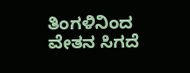ತಿಂಗಳಿನಿಂದ ವೇತನ ಸಿಗದೆ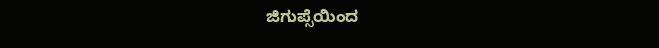ಜಿಗುಪ್ಸೆಯಿಂದ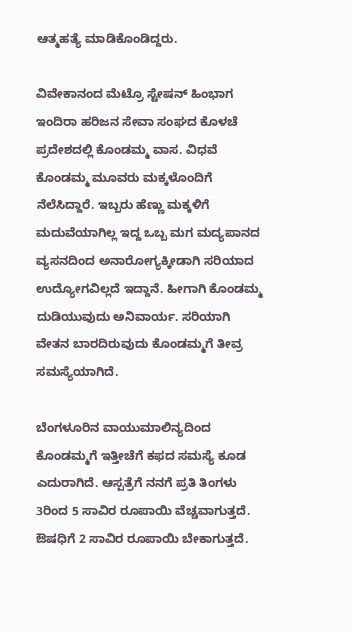ಆತ್ಮಹತ್ಯೆ ಮಾಡಿಕೊಂಡಿದ್ದರು.

ವಿವೇಕಾನಂದ ಮೆಟ್ರೊ ಸ್ಟೇಷನ್ ಹಿಂಭಾಗ ಇಂದಿರಾ ಹರಿಜನ ಸೇವಾ ಸಂಘದ ಕೊಳಚೆ ಪ್ರದೇಶದಲ್ಲಿ ಕೊಂಡಮ್ಮ ವಾಸ. ವಿಧವೆ ಕೊಂಡಮ್ಮ ಮೂವರು ಮಕ್ಕಳೊಂದಿಗೆ ನೆಲೆಸಿದ್ದಾರೆ. ಇಬ್ಬರು ಹೆಣ್ಣು ಮಕ್ಕಳಿಗೆ ಮದುವೆಯಾಗಿಲ್ಲ ಇದ್ದ ಒಬ್ಬ ಮಗ ಮದ್ಯಪಾನದ ವ್ಯಸನದಿಂದ ಅನಾರೋಗ್ಯಕ್ಕೀಡಾಗಿ ಸರಿಯಾದ ಉದ್ಯೋಗವಿಲ್ಲದೆ ಇದ್ದಾನೆ. ಹೀಗಾಗಿ ಕೊಂಡಮ್ಮ ದುಡಿಯುವುದು ಅನಿವಾರ್ಯ. ಸರಿಯಾಗಿ ವೇತನ ಬಾರದಿರುವುದು ಕೊಂಡಮ್ಮಗೆ ತೀವ್ರ ಸಮಸ್ಯೆಯಾಗಿದೆ.

ಬೆಂಗಳೂರಿನ ವಾಯುಮಾಲಿನ್ಯದಿಂದ ಕೊಂಡಮ್ಮಗೆ ಇತ್ತೀಚೆಗೆ ಕಫದ ಸಮಸ್ಯೆ ಕೂಡ ಎದುರಾಗಿದೆ. ಆಸ್ಪತ್ರೆಗೆ ನನಗೆ ಪ್ರತಿ ತಿಂಗಳು 3ರಿಂದ 5 ಸಾವಿರ ರೂಪಾಯಿ ವೆಚ್ಚವಾಗುತ್ತದೆ. ಔಷಧಿಗೆ 2 ಸಾವಿರ ರೂಪಾಯಿ ಬೇಕಾಗುತ್ತದೆ.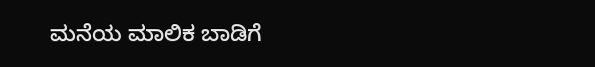ಮನೆಯ ಮಾಲಿಕ ಬಾಡಿಗೆ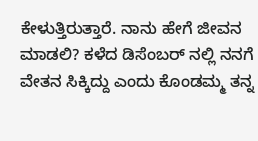ಕೇಳುತ್ತಿರುತ್ತಾರೆ. ನಾನು ಹೇಗೆ ಜೀವನ ಮಾಡಲಿ? ಕಳೆದ ಡಿಸೆಂಬರ್ ನಲ್ಲಿ ನನಗೆ ವೇತನ ಸಿಕ್ಕಿದ್ದು ಎಂದು ಕೊಂಡಮ್ಮ ತನ್ನ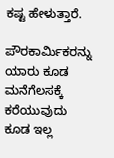ಕಷ್ಟ ಹೇಳುತ್ತಾರೆ.

ಪೌರಕಾರ್ಮಿಕರನ್ನು ಯಾರು ಕೂಡ ಮನೆಗೆಲಸಕ್ಕೆ ಕರೆಯುವುದು ಕೂಡ ಇಲ್ಲ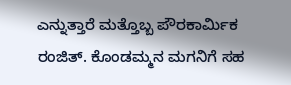ಎನ್ನುತ್ತಾರೆ ಮತ್ತೊಬ್ಬ ಪೌರಕಾರ್ಮಿಕ ರಂಜಿತ್. ಕೊಂಡಮ್ಮನ ಮಗನಿಗೆ ಸಹ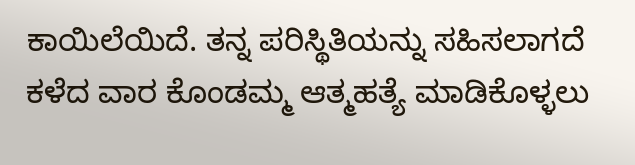ಕಾಯಿಲೆಯಿದೆ. ತನ್ನ ಪರಿಸ್ಥಿತಿಯನ್ನು ಸಹಿಸಲಾಗದೆ ಕಳೆದ ವಾರ ಕೊಂಡಮ್ಮ ಆತ್ಮಹತ್ಯೆ ಮಾಡಿಕೊಳ್ಳಲು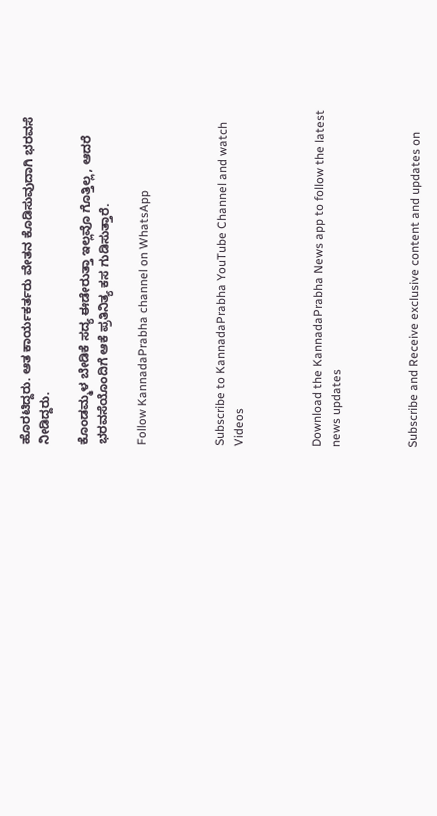ಹೊರಟಿದ್ದರು. ಆತ ಕಾರ್ಯಕರ್ತರು ವೇತನ ಕೊಡಿಸುವುದಾಗಿ ಭರವಸೆ ನೀಡಿದ್ದರು.

ಕೊಂಡಮ್ಮಳ ಬೇಡಿಕೆ ಸದ್ಯ ಈಡೇರುತ್ತಾ ಇಲ್ಲವೊ ಗೊತ್ತಿಲ್ಲ, ಆದರೆ ಭರವಸೆಯೊಂದಿಗೆ ಆಕೆ ಪ್ರತಿನಿತ್ಯ ಕಸ ಗುಡಿಸುತ್ತಾರೆ.

Follow KannadaPrabha channel on WhatsApp



Subscribe to KannadaPrabha YouTube Channel and watch Videos



Download the KannadaPrabha News app to follow the latest news updates



Subscribe and Receive exclusive content and updates on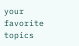your favorite topics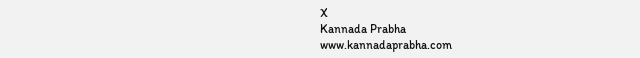X
Kannada Prabha
www.kannadaprabha.com